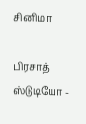சினிமா

பிரசாத் ஸ்டுடியோ -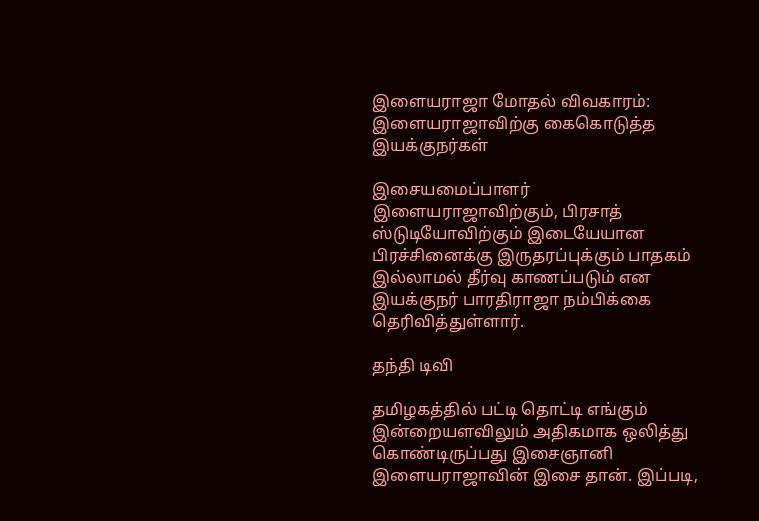இளையராஜா மோதல் விவகாரம்: இளையராஜாவிற்கு கைகொடுத்த இயக்குநர்கள்

இசையமைப்பாளர் இளையராஜாவிற்கும், பிரசாத் ஸ்டுடியோவிற்கும் இடையேயான பிரச்சினைக்கு இருதரப்புக்கும் பாதகம் இல்லாமல் தீர்வு காணப்படும் என இயக்குநர் பாரதிராஜா நம்பிக்கை தெரிவித்துள்ளார்.

தந்தி டிவி

தமிழகத்தில் பட்டி தொட்டி எங்கும் இன்றையளவிலும் அதிகமாக ஒலித்து கொண்டிருப்பது இசைஞானி இளையராஜாவின் இசை தான். இப்படி,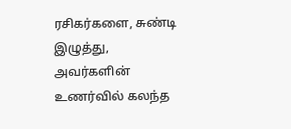ரசிகர்களை, சுண்டி இழுத்து, அவர்களின் உணர்வில் கலந்த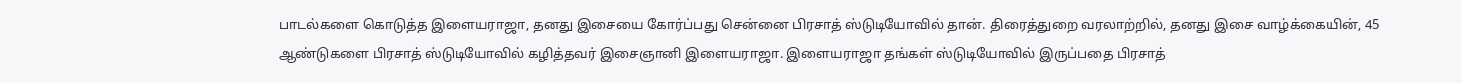பாடல்களை கொடுத்த இளையராஜா, தனது இசையை கோர்ப்பது சென்னை பிரசாத் ஸ்டுடியோவில் தான். திரைத்துறை வரலாற்றில், தனது இசை வாழ்க்கையின், 45 ஆண்டுகளை பிரசாத் ஸ்டுடியோவில் கழித்தவர் இசைஞானி இளையராஜா. இளையராஜா தங்கள் ஸ்டுடியோவில் இருப்பதை பிரசாத்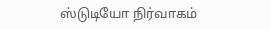ஸ்டுடியோ நிர்வாகம்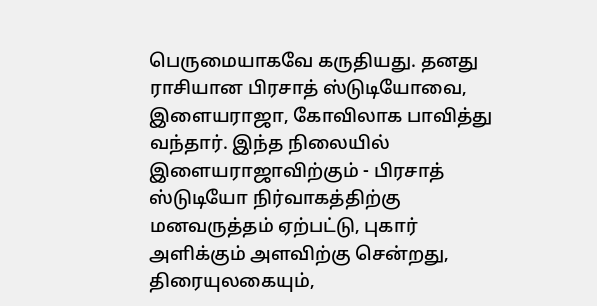பெருமையாகவே கருதியது. தனது ராசியான பிரசாத் ஸ்டுடியோவை, இளையராஜா, கோவிலாக பாவித்து வந்தார். இந்த நிலையில் இளையராஜாவிற்கும் - பிரசாத் ஸ்டுடியோ நிர்வாகத்திற்கு மனவருத்தம் ஏற்பட்டு, புகார் அளிக்கும் அளவிற்கு சென்றது, திரையுலகையும்,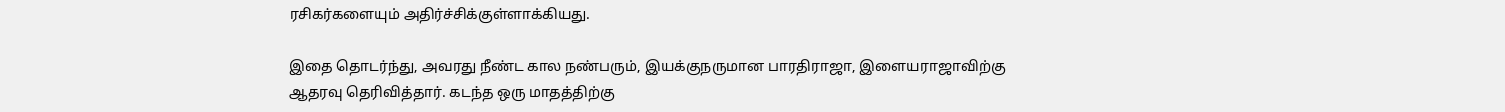ரசிகர்களையும் அதிர்ச்சிக்குள்ளாக்கியது.

இதை தொடர்ந்து, அவரது நீண்ட கால நண்பரும், இயக்குநருமான பாரதிராஜா, இளையராஜாவிற்கு ஆதரவு தெரிவித்தார். கடந்த ஒரு மாதத்திற்கு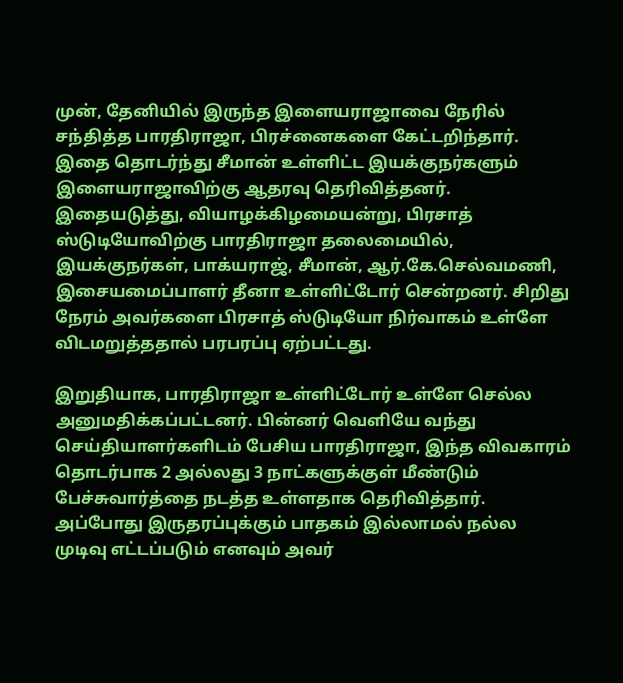முன், தேனியில் இருந்த இளையராஜாவை நேரில் சந்தித்த பாரதிராஜா, பிரச்னைகளை கேட்டறிந்தார். இதை தொடர்ந்து சீமான் உள்ளிட்ட இயக்குநர்களும் இளையராஜாவிற்கு ஆதரவு தெரிவித்தனர். இதையடுத்து, வியாழக்கிழமையன்று, பிரசாத் ஸ்டுடியோவிற்கு பாரதிராஜா தலைமையில், இயக்குநர்கள், பாக்யராஜ், சீமான், ஆர்.கே.செல்வமணி, இசையமைப்பாளர் தீனா உள்ளிட்டோர் சென்றனர். சிறிது நேரம் அவர்களை பிரசாத் ஸ்டுடியோ நிர்வாகம் உள்ளே விடமறுத்ததால் பரபரப்பு ஏற்பட்டது.

இறுதியாக, பாரதிராஜா உள்ளிட்டோர் உள்ளே செல்ல அனுமதிக்கப்பட்டனர். பின்னர் வெளியே வந்து செய்தியாளர்களிடம் பேசிய பாரதிராஜா, இந்த விவகாரம் தொடர்பாக 2 அல்லது 3 நாட்களுக்குள் மீண்டும் பேச்சுவார்த்தை நடத்த உள்ளதாக தெரிவித்தார். அப்போது இருதரப்புக்கும் பாதகம் இல்லாமல் நல்ல முடிவு எட்டப்படும் எனவும் அவர்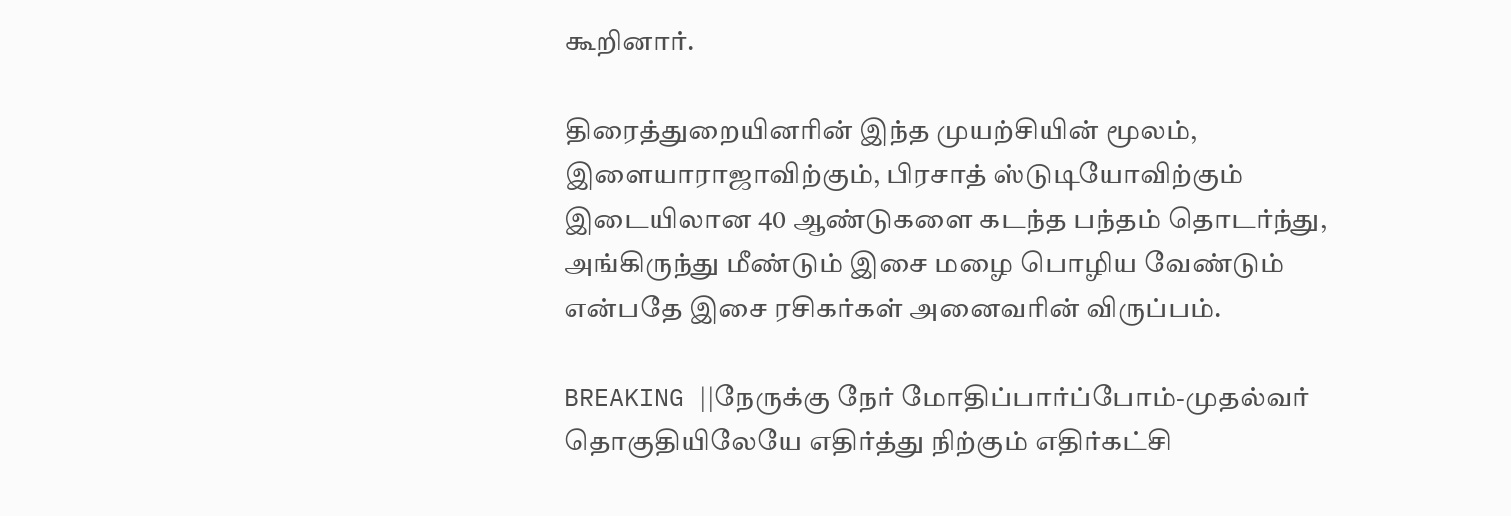கூறினார்.

திரைத்துறையினரின் இந்த முயற்சியின் மூலம், இளையாராஜாவிற்கும், பிரசாத் ஸ்டுடியோவிற்கும் இடையிலான 40 ஆண்டுகளை கடந்த பந்தம் தொடர்ந்து, அங்கிருந்து மீண்டும் இசை மழை பொழிய வேண்டும் என்பதே இசை ரசிகர்கள் அனைவரின் விருப்பம்.

BREAKING ||நேருக்கு நேர் மோதிப்பார்ப்போம்-முதல்வர் தொகுதியிலேயே எதிர்த்து நிற்கும் எதிர்கட்சி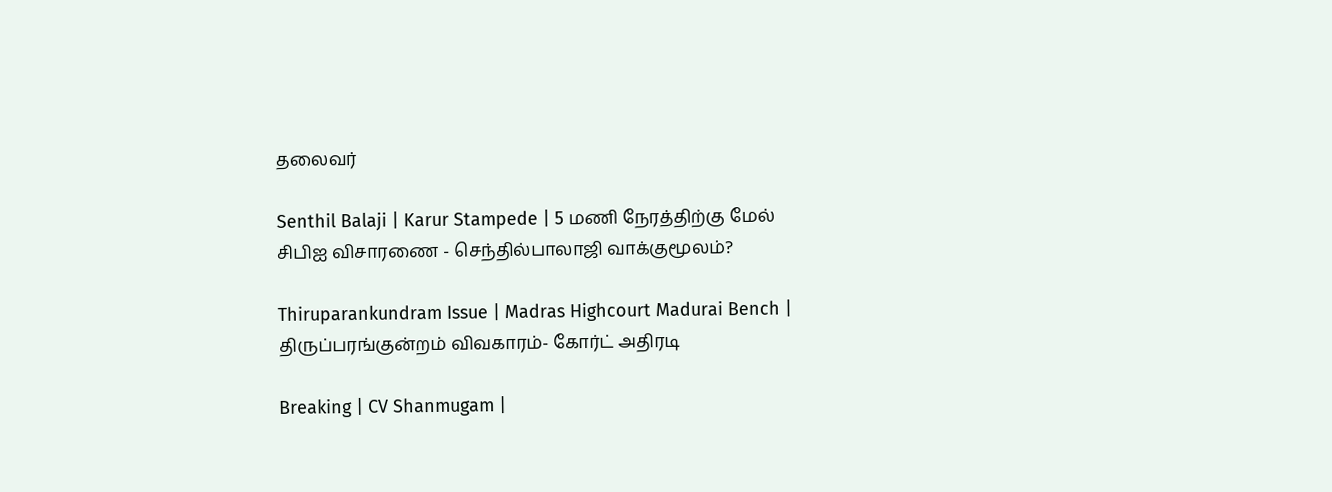தலைவர்

Senthil Balaji | Karur Stampede | 5 மணி நேரத்திற்கு மேல் சிபிஐ விசாரணை - செந்தில்பாலாஜி வாக்குமூலம்?

Thiruparankundram Issue | Madras Highcourt Madurai Bench | திருப்பரங்குன்றம் விவகாரம்- கோர்ட் அதிரடி

Breaking | CV Shanmugam |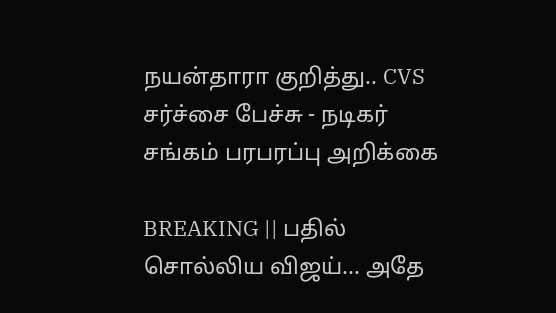நயன்தாரா குறித்து.. CVS சர்ச்சை பேச்சு - நடிகர் சங்கம் பரபரப்பு அறிக்கை

BREAKING || பதில் சொல்லிய விஜய்... அதே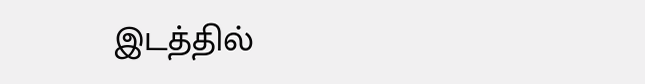இடத்தில்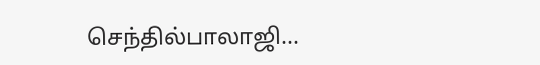செந்தில்பாலாஜி...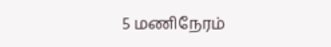5 மணிநேரம்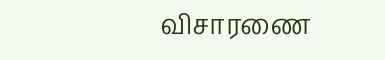விசாரணை